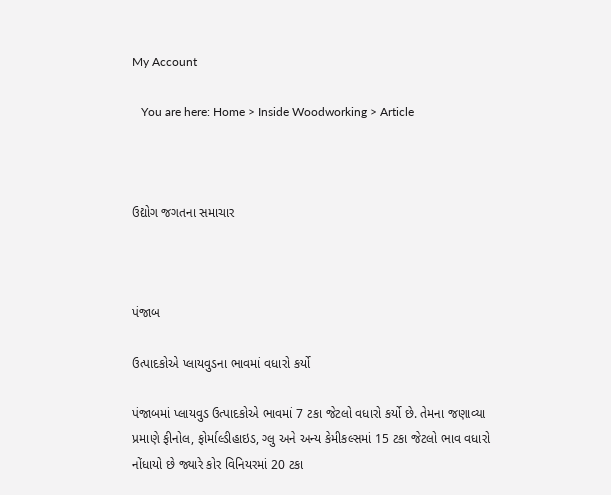My Account

   You are here: Home > Inside Woodworking > Article



ઉદ્યોગ જગતના સમાચાર



પંજાબ

ઉત્પાદકોએ પ્લાયવુડના ભાવમાં વધારો કર્યો

પંજાબમાં પ્લાયવુડ ઉત્પાદકોએ ભાવમાં 7 ટકા જેટલો વધારો કર્યો છે. તેમના જણાવ્યા પ્રમાણે ફીનોલ, ફોર્માલ્ડીહાઇડ, ગ્લુ અને અન્ય કેમીકલ્સમાં 15 ટકા જેટલો ભાવ વધારો નોંધાયો છે જ્યારે કોર વિનિયરમાં 20 ટકા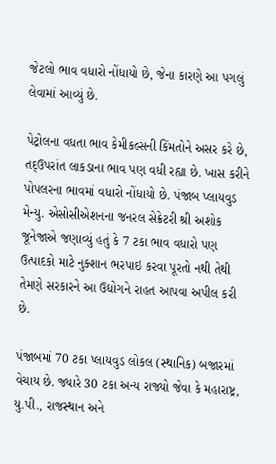જેટલો ભાવ વધારો નોંધાયો છે, જેના કારણે આ પગલું લેવામાં આવ્યું છે.

પેટ્રોલના વધતા ભાવ કેમીકલ્સની કિંમતોને અસર કરે છે, તદ્ઉપરાંત લાકડાના ભાવ પણ વધી રહ્યા છે. ખાસ કરીને પોપલરના ભાવમાં વધારો નોંધાયો છે. પંજાબ પ્લાયવુડ મેન્યુ. એસોસીએશનના જનરલ સેક્રેટરી શ્રી અશોક જૂનેજાએ જણાવ્યું હતું કે 7 ટકા ભાવ વધારો પણ ઉત્પાદકો માટે નુક્શાન ભરપાઇ કરવા પૂરતો નથી તેથી તેમણે સરકારને આ ઉદ્યોગને રાહત આપવા અપીલ કરી છે.

પંજાબમાં 70 ટકા પ્લાયવુડ લોકલ (સ્થાનિક) બજારમાં વેચાય છે. જ્યારે 30 ટકા અન્ય રાજ્યો જેવા કે મહારાષ્ટ્ર, યુ.પી., રાજસ્થાન અને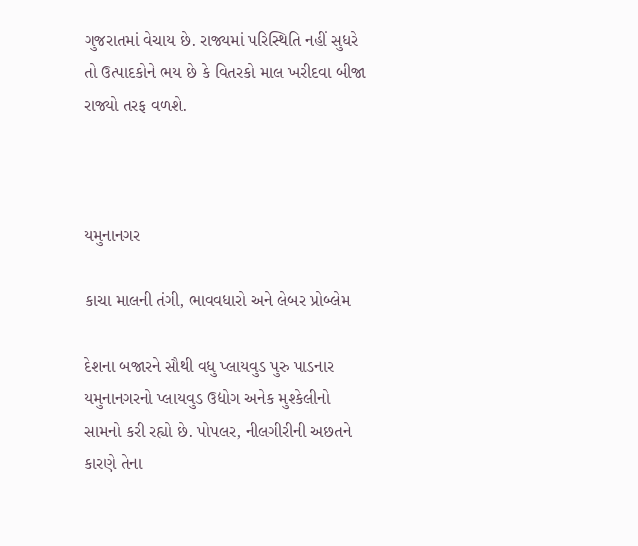ગુજરાતમાં વેચાય છે. રાજ્યમાં પરિસ્થિતિ નહીં સુધરે તો ઉત્પાદકોને ભય છે કે વિતરકો માલ ખરીદવા બીજા રાજ્યો તરફ વળશે.



યમુનાનગર

કાચા માલની તંગી, ભાવવધારો અને લેબર પ્રોબ્લેમ

દેશના બજારને સૌથી વધુ પ્લાયવુડ પુરુ પાડનાર યમુનાનગરનો પ્લાયવુડ ઉદ્યોગ અનેક મુશ્કેલીનો સામનો કરી રહ્યો છે. પોપલર, નીલગીરીની અછતને કારણે તેના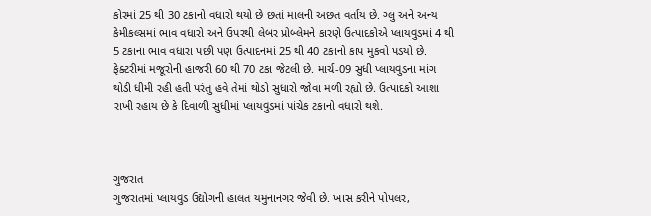કોરમાં 25 થી 30 ટકાનો વધારો થયો છે છતાં માલની અછત વર્તાય છે. ગ્લુ અને અન્ય કેમીકલ્સમાં ભાવ વધારો અને ઉપરથી લેબર પ્રોબ્લેમને કારણે ઉત્પાદકોએ પ્લાયવુડમાં 4 થી 5 ટકાના ભાવ વધારા પછી પણ ઉત્પાદનમાં 25 થી 40 ટકાનો કાપ મુકવો પડયો છે. ફેક્ટરીમાં મજૂરોની હાજરી 60 થી 70 ટકા જેટલી છે. માર્ચ-09 સુધી પ્લાયવુડના માંગ થોડી ધીમી રહી હતી પરંતુ હવે તેમાં થોડો સુધારો જોવા મળી રહ્યો છે. ઉત્પાદકો આશા રાખી રહાય છે કે દિવાળી સુધીમાં પ્લાયવુડમાં પાંચેક ટકાનો વધારો થશે.



ગુજરાત
ગુજરાતમાં પ્લાયવુડ ઉદ્યોગની હાલત યમુનાનગર જેવી છે. ખાસ કરીને પોપલર,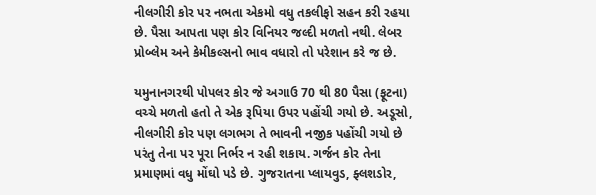નીલગીરી કોર પર નભતા એકમો વધુ તકલીફો સહન કરી રહયા છે. પૈસા આપતા પણ કોર વિનિયર જલ્દી મળતો નથી. લેબર પ્રોબ્લેમ અને કેમીકલ્સનો ભાવ વધારો તો પરેશાન કરે જ છે.

યમુનાનગરથી પોપલર કોર જે અગાઉ 70 થી 80 પૈસા (ફૂટના) વચ્ચે મળતો હતો તે એક રૂપિયા ઉપર પહોંચી ગયો છે. અડૂસો, નીલગીરી કોર પણ લગભગ તે ભાવની નજીક પહોંચી ગયો છે પરંતુ તેના પર પૂરા નિર્ભર ન રહી શકાય. ગર્જન કોર તેના પ્રમાણમાં વધુ મોંઘો પડે છે. ગુજરાતના પ્લાયવુડ, ફ્લશડોર,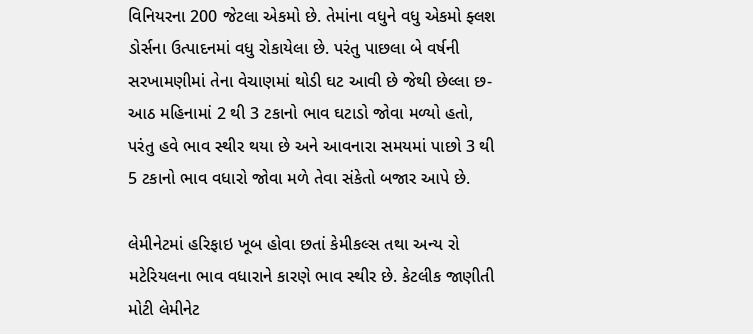વિનિયરના 200 જેટલા એકમો છે. તેમાંના વધુને વધુ એકમો ફ્લશ ડોર્સના ઉત્પાદનમાં વધુ રોકાયેલા છે. પરંતુ પાછલા બે વર્ષની સરખામણીમાં તેના વેચાણમાં થોડી ઘટ આવી છે જેથી છેલ્લા છ-આઠ મહિનામાં 2 થી 3 ટકાનો ભાવ ઘટાડો જોવા મળ્યો હતો, પરંતુ હવે ભાવ સ્થીર થયા છે અને આવનારા સમયમાં પાછો 3 થી 5 ટકાનો ભાવ વધારો જોવા મળે તેવા સંકેતો બજાર આપે છે.

લેમીનેટમાં હરિફાઇ ખૂબ હોવા છતાં કેમીકલ્સ તથા અન્ય રો મટેરિયલના ભાવ વધારાને કારણે ભાવ સ્થીર છે. કેટલીક જાણીતી મોટી લેમીનેટ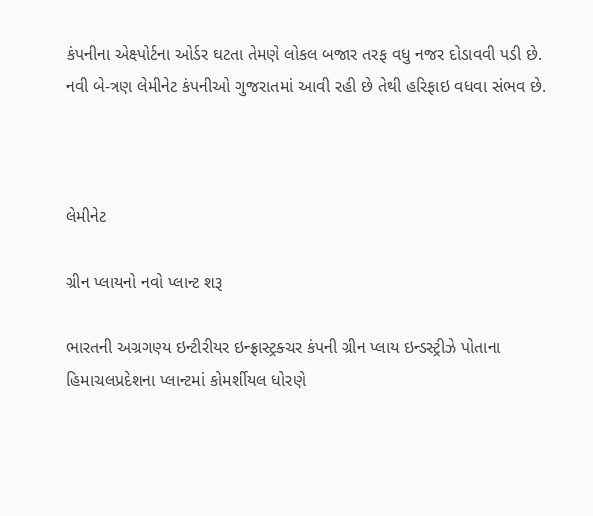કંપનીના એક્ષ્પોર્ટના ઓર્ડર ઘટતા તેમણે લોકલ બજાર તરફ વધુ નજર દોડાવવી પડી છે. નવી બે-ત્રણ લેમીનેટ કંપનીઓ ગુજરાતમાં આવી રહી છે તેથી હરિફાઇ વધવા સંભવ છે.



લેમીનેટ

ગ્રીન પ્લાયનો નવો પ્લાન્ટ શરૂ

ભારતની અગ્રગણ્ય ઇન્ટીરીયર ઇન્ફ્રાસ્ટ્રક્ચર કંપની ગ્રીન પ્લાય ઇન્ડસ્ટ્રીઝે પોતાના હિમાચલપ્રદેશના પ્લાન્ટમાં કોમર્શીયલ ધોરણે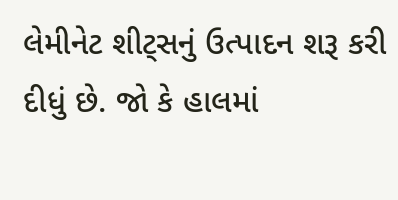લેમીનેટ શીટ્સનું ઉત્પાદન શરૂ કરી દીધું છે. જો કે હાલમાં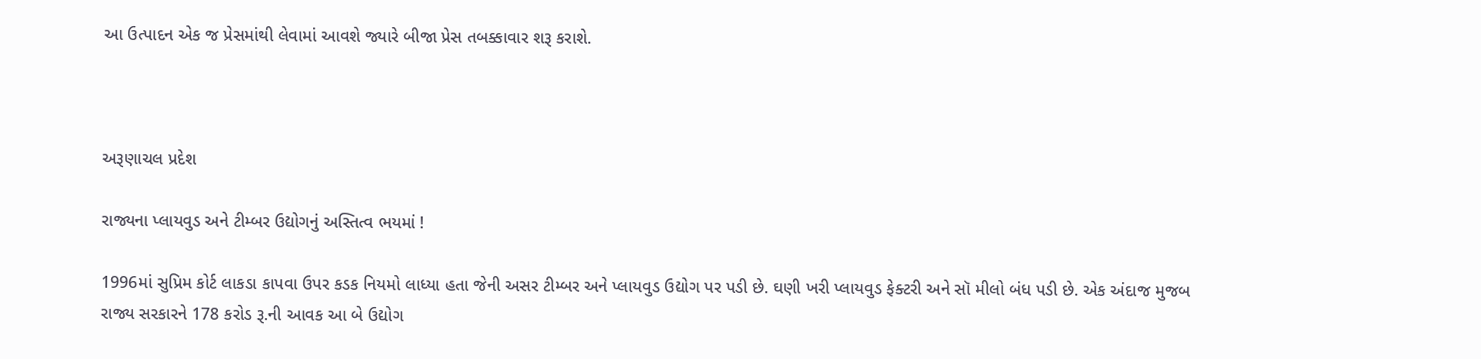આ ઉત્પાદન એક જ પ્રેસમાંથી લેવામાં આવશે જ્યારે બીજા પ્રેસ તબક્કાવાર શરૂ કરાશે.



અરૂણાચલ પ્રદેશ

રાજ્યના પ્લાયવુડ અને ટીમ્બર ઉદ્યોગનું અસ્તિત્વ ભયમાં !

1996માં સુપ્રિમ કોર્ટ લાકડા કાપવા ઉપર કડક નિયમો લાધ્યા હતા જેની અસર ટીમ્બર અને પ્લાયવુડ ઉદ્યોગ પર પડી છે. ઘણી ખરી પ્લાયવુડ ફેક્ટરી અને સૉ મીલો બંધ પડી છે. એક અંદાજ મુજબ રાજ્ય સરકારને 178 કરોડ રૂ.ની આવક આ બે ઉદ્યોગ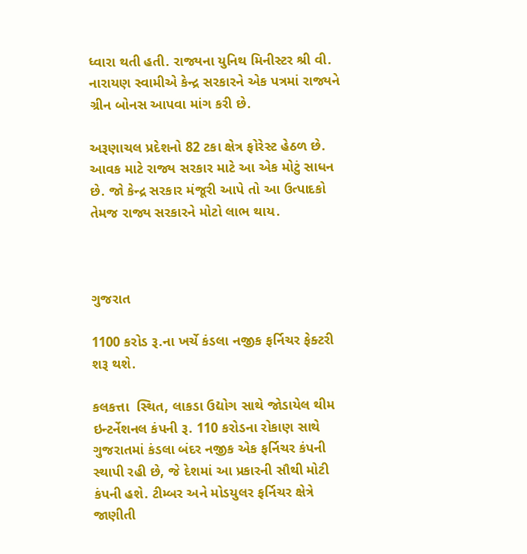ધ્વારા થતી હતી. રાજ્યના યુનિથ મિનીસ્ટર શ્રી વી. નારાયણ સ્વામીએ કેન્દ્ર સરકારને એક પત્રમાં રાજ્યને ગ્રીન બોનસ આપવા માંગ કરી છે.

અરૂણાચલ પ્રદેશનો 82 ટકા ક્ષેત્ર ફોરેસ્ટ હેઠળ છે. આવક માટે રાજ્ય સરકાર માટે આ એક મોટું સાધન છે. જો કેન્દ્ર સરકાર મંજૂરી આપે તો આ ઉત્પાદકો તેમજ રાજ્ય સરકારને મોટો લાભ થાય.



ગુજરાત

1100 કરોડ રૂ.ના ખર્ચે કંડલા નજીક ફર્નિચર ફેક્ટરી શરૂ થશે.

કલકત્તા  સ્થિત, લાકડા ઉદ્યોગ સાથે જોડાયેલ થીમ ઇન્ટર્નેશનલ કંપની રૂ. 110 કરોડના રોકાણ સાથે ગુજરાતમાં કંડલા બંદર નજીક એક ફર્નિચર કંપની સ્થાપી રહી છે, જે દેશમાં આ પ્રકારની સૌથી મોટી કંપની હશે. ટીમ્બર અને મોડયુલર ફર્નિચર ક્ષેત્રે જાણીતી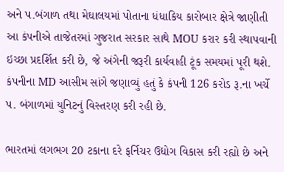અને પ.બંગાળ તથા મેઘાલયમાં પોતાના ધંધાકિય કારોબાર ક્ષેત્રે જાણીતી આ કંપનીએ તાજેતરમાં ગુજરાત સરકાર સાથે MOU કરાર કરી સ્થાપવાની ઇચ્છા પ્રદર્શિત કરી છે, જે અંગેની જરૂરી કાર્યવાહી ટૂંક સમયમાં પૂરી થશે. કંપનીના MD આસીમ સાંગે જણાવ્યું હતું કે કંપની 126 કરોડ રૂ.ના ખર્ચે પ. બંગાળમાં યુનિટનું વિસ્તરણ કરી રહી છે.

ભારતમાં લગભગ 20 ટકાના દરે ફર્નિચર ઉદ્યોગ વિકાસ કરી રહ્યો છે અને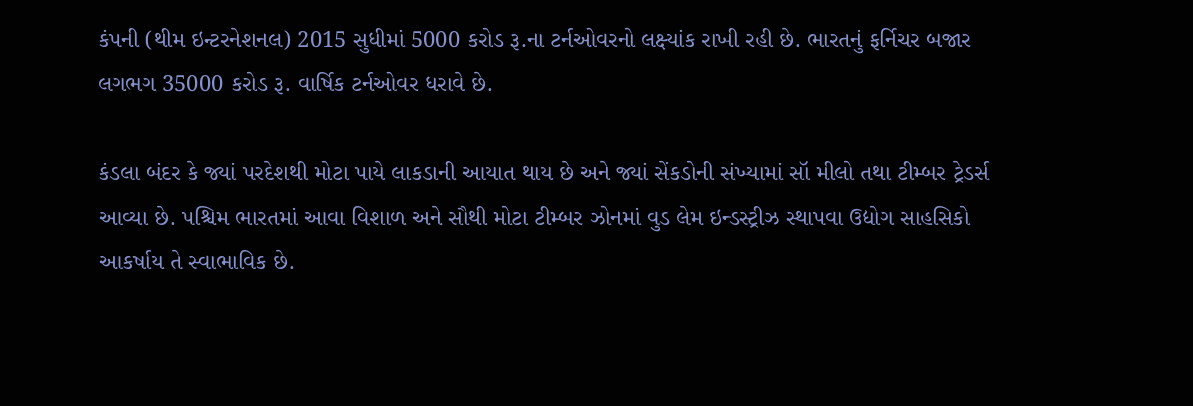કંપની (થીમ ઇન્ટરનેશનલ) 2015 સુધીમાં 5000 કરોડ રૂ.ના ટર્નઓવરનો લક્ષ્યાંક રાખી રહી છે. ભારતનું ફર્નિચર બજાર લગભગ 35000 કરોડ રૂ. વાર્ષિક ટર્નઓવર ધરાવે છે.

કંડલા બંદર કે જ્યાં પરદેશથી મોટા પાયે લાકડાની આયાત થાય છે અને જ્યાં સેંકડોની સંખ્યામાં સૉ મીલો તથા ટીમ્બર ટ્રેડર્સ આવ્યા છે. પશ્ચિમ ભારતમાં આવા વિશાળ અને સૌથી મોટા ટીમ્બર ઝોનમાં વુડ લેમ ઇન્ડસ્ટ્રીઝ સ્થાપવા ઉદ્યોગ સાહસિકો આકર્ષાય તે સ્વાભાવિક છે.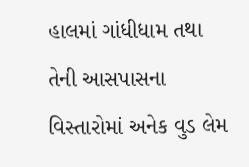હાલમાં ગાંધીધામ તથા તેની આસપાસના વિસ્તારોમાં અનેક વુડ લેમ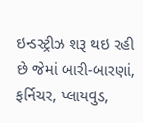ઇન્ડસ્ટ્રીઝ શરૂ થઇ રહી છે જેમાં બારી-બારણાં, ફર્નિચર, પ્લાયવુડ,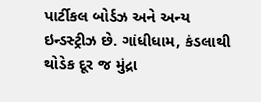પાર્ટીકલ બોર્ડઝ અને અન્ય ઇન્ડસ્ટ્રીઝ છે. ગાંધીધામ, કંડલાથી થોડેક દૂર જ મુંદ્રા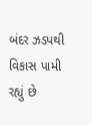બંદર ઝડપથી વિકાસ પામી રહ્યું છે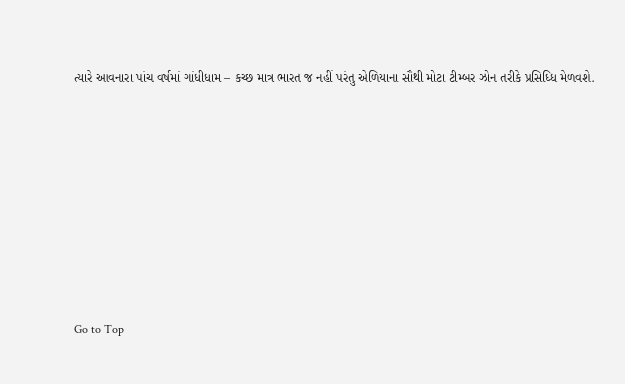ત્યારે આવનારા પાંચ વર્ષમાં ગાંધીધામ – કચ્છ માત્ર ભારત જ નહીં પરંતુ એળિયાના સૌથી મોટા ટીમ્બર ઝોન તરીકે પ્રસિધ્ધિ મેળવશે.









Go to Top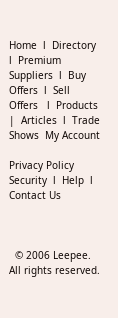Home  l  Directory  l  Premium Suppliers  l  Buy Offers  l  Sell Offers   l  Products  |  Articles  l  Trade Shows  My Account

Privacy Policy  Security  l  Help  l  Contact Us



  © 2006 Leepee. All rights reserved.